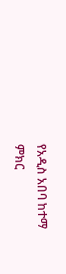የአዲስ አበባ ከተማ ምክር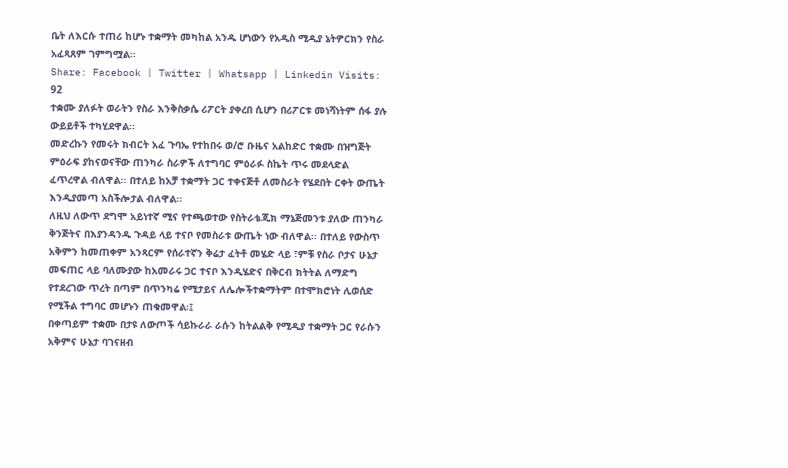ቤት ለእርሱ ተጠሪ ከሆኑ ተቋማት መካከል አንዱ ሆነውን የአዲስ ሚዲያ ኔትዎርክን የስራ አፈጻጸም ገምግሟል፡፡
Share: Facebook | Twitter | Whatsapp | Linkedin Visits: 92
ተቋሙ ያለፉት ወራትን የስራ እንቅስቃሴ ሪፖርት ያቀረበ ሲሆን በሪፖርቱ መነሻነትም ሰፋ ያሉ ውይይቶች ተካሂደዋል፡፡
መድረኩን የመሩት ክብርት አፈ ጉባኤ የተከበሩ ወ/ሮ ቡዜና አልከድር ተቋሙ በዝግጅት ምዕራፍ ያከናወናቸው ጠንካራ ስራዎች ለተግባር ምዕራፉ ስኬት ጥሩ መደላድል ፈጥረዋል ብለዋል፡፡ በተለይ ከአቻ ተቋማት ጋር ተቀናጅቶ ለመስራት የሄደበት ርቀት ውጤት እንዲያመጣ አስችሎታል ብለዋል፡፡
ለዚህ ለውጥ ደግሞ አይነተኛ ሚና የተጫወተው የስትራቴጂክ ማኔጅመንቱ ያለው ጠንካራ ቅንጅትና በእያንዳንዱ ጉዳይ ላይ ተናቦ የመስራቱ ውጤት ነው ብለዋል፡፡ በተለይ የውስጥ አቅምን ከመጠቀም አንጻርም የሰራተኛን ቅሬታ ፈትቶ መሄድ ላይ ፣ምቹ የስራ ቦታና ሁኔታ መፍጠር ላይ ባለሙያው ከአመራሩ ጋር ተናቦ እንዲሄድና በቅርብ ክትትል ለማድግ የተደረገው ጥረት በጣም በጥንካሬ የሚታይና ለሌሎችተቋማትም በተሞክሮነት ሊወሰድ የሚችል ተግባር መሆኑን ጠቁመዋል፡፤
በቀጣይም ተቋሙ በታዩ ለውጦች ሳይኩራራ ራሱን ከትልልቅ የሚዲያ ተቋማት ጋር የራሱን አቅምና ሁኔታ ባገናዘብ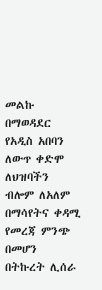መልኩ በማወዳደር የአዲስ አበባን ለውጥ ቀድሞ ለህዝባችን ብሎም ለአለም በማሳየትና ቀዳሚ የመረጃ ምንጭ በመሆን በትኩረት ሊሰራ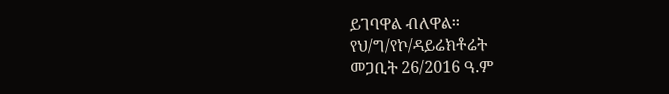ይገባዋል ብለዋል፡፡
የህ/ግ/የኮ/ዳይሬክቶሬት
መጋቢት 26/2016 ዓ.ም